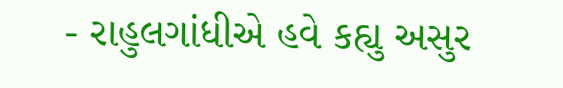- રાહુલગાંધીએ હવે કહ્યુ અસુર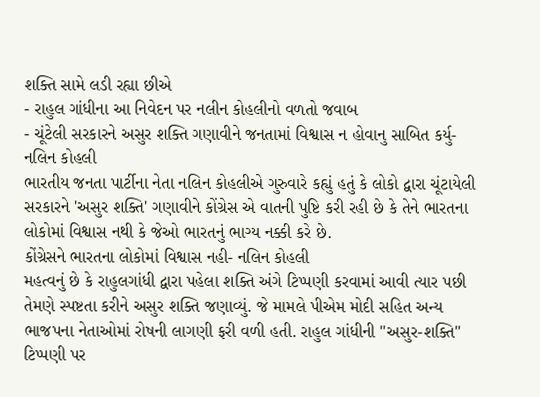શક્તિ સામે લડી રહ્યા છીએ
- રાહુલ ગાંધીના આ નિવેદન પર નલીન કોહલીનો વળતો જવાબ
- ચૂંટેલી સરકારને અસુર શક્તિ ગણાવીને જનતામાં વિશ્વાસ ન હોવાનુ સાબિત કર્યુ- નલિન કોહલી
ભારતીય જનતા પાર્ટીના નેતા નલિન કોહલીએ ગુરુવારે કહ્યું હતું કે લોકો દ્વારા ચૂંટાયેલી સરકારને 'અસુર શક્તિ' ગણાવીને કોંગ્રેસ એ વાતની પુષ્ટિ કરી રહી છે કે તેને ભારતના લોકોમાં વિશ્વાસ નથી કે જેઓ ભારતનું ભાગ્ય નક્કી કરે છે.
કોંગ્રેસને ભારતના લોકોમાં વિશ્વાસ નહી- નલિન કોહલી
મહત્વનું છે કે રાહુલગાંધી દ્વારા પહેલા શક્તિ અંગે ટિપ્પણી કરવામાં આવી ત્યાર પછી તેમણે સ્પષ્ટતા કરીને અસુર શક્તિ જણાવ્યું. જે મામલે પીએમ મોદી સહિત અન્ય ભાજપના નેતાઓમાં રોષની લાગણી ફરી વળી હતી. રાહુલ ગાંધીની "અસુર-શક્તિ" ટિપ્પણી પર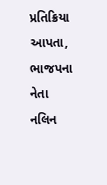પ્રતિક્રિયા આપતા, ભાજપના નેતા નલિન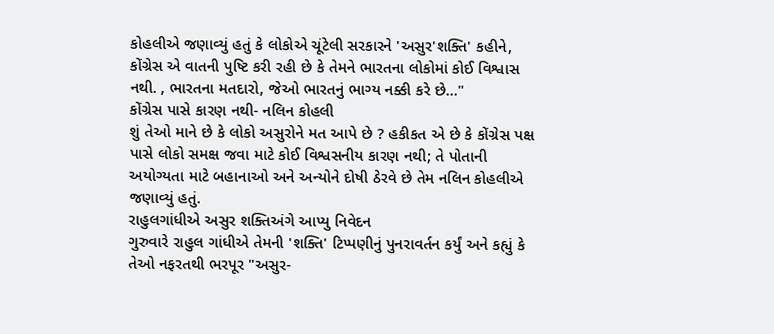કોહલીએ જણાવ્યું હતું કે લોકોએ ચૂંટેલી સરકારને 'અસુર'શક્તિ' કહીને, કોંગ્રેસ એ વાતની પુષ્ટિ કરી રહી છે કે તેમને ભારતના લોકોમાં કોઈ વિશ્વાસ નથી. , ભારતના મતદારો, જેઓ ભારતનું ભાગ્ય નક્કી કરે છે..."
કોંગ્રેસ પાસે કારણ નથી- નલિન કોહલી
શું તેઓ માને છે કે લોકો અસુરોને મત આપે છે ? હકીકત એ છે કે કોંગ્રેસ પક્ષ પાસે લોકો સમક્ષ જવા માટે કોઈ વિશ્વસનીય કારણ નથી; તે પોતાની અયોગ્યતા માટે બહાનાઓ અને અન્યોને દોષી ઠેરવે છે તેમ નલિન કોહલીએ જણાવ્યું હતું.
રાહુલગાંધીએ અસુર શક્તિઅંગે આપ્યુ નિવેદન
ગુરુવારે રાહુલ ગાંધીએ તેમની 'શક્તિ' ટિપ્પણીનું પુનરાવર્તન કર્યું અને કહ્યું કે તેઓ નફરતથી ભરપૂર "અસુર-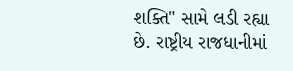શક્તિ" સામે લડી રહ્યા છે. રાષ્ટ્રીય રાજધાનીમાં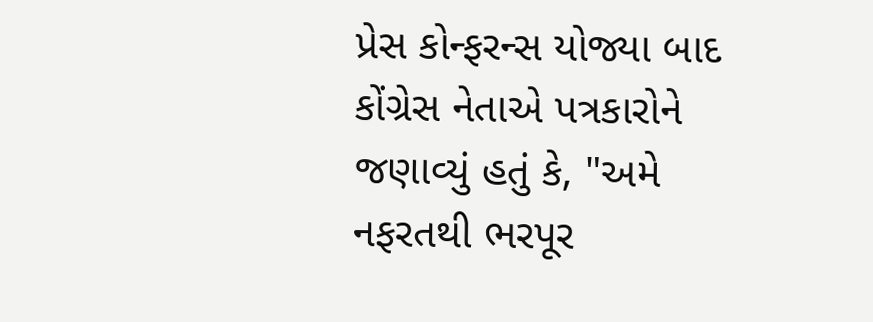પ્રેસ કોન્ફરન્સ યોજ્યા બાદ કોંગ્રેસ નેતાએ પત્રકારોને જણાવ્યું હતું કે, "અમે નફરતથી ભરપૂર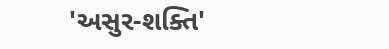'અસુર-શક્તિ'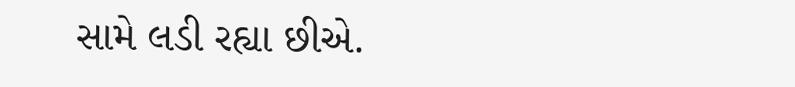સામે લડી રહ્યા છીએ.